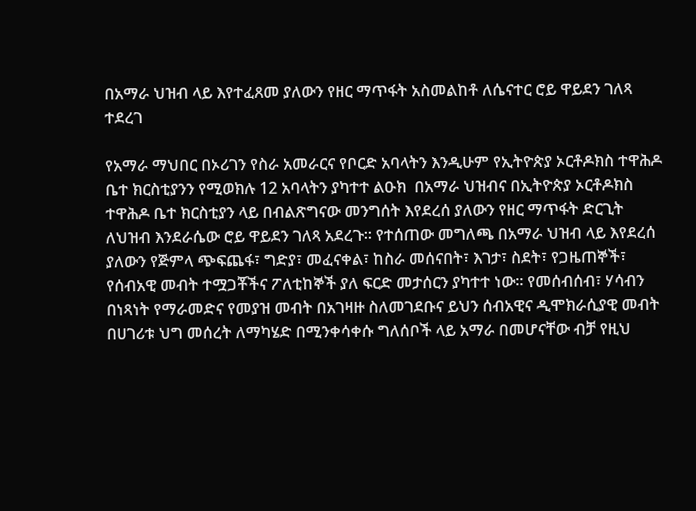በአማራ ህዝብ ላይ እየተፈጸመ ያለውን የዘር ማጥፋት አስመልከቶ ለሴናተር ሮይ ዋይደን ገለጻ ተደረገ

የአማራ ማህበር በኦሪገን የስራ አመራርና የቦርድ አባላትን እንዲሁም የኢትዮጵያ ኦርቶዶክስ ተዋሕዶ ቤተ ክርስቲያንን የሚወክሉ 12 አባላትን ያካተተ ልዑክ  በአማራ ህዝብና በኢትዮጵያ ኦርቶዶክስ ተዋሕዶ ቤተ ክርስቲያን ላይ በብልጽግናው መንግሰት እየደረሰ ያለውን የዘር ማጥፋት ድርጊት ለህዝብ እንደራሴው ሮይ ዋይደን ገለጻ አደረጉ። የተሰጠው መግለጫ በአማራ ህዝብ ላይ እየደረሰ ያለውን የጅምላ ጭፍጨፋ፣ ግድያ፣ መፈናቀል፣ ከስራ መሰናበት፣ እገታ፣ ስደት፣ የጋዜጠኞች፣ የሰብአዊ መብት ተሟጋቾችና ፖለቲከኞች ያለ ፍርድ መታሰርን ያካተተ ነው። የመሰብሰብ፣ ሃሳብን በነጻነት የማራመድና የመያዝ መብት በአገዛዙ ስለመገደቡና ይህን ሰብአዊና ዲሞክራሲያዊ መብት በሀገሪቱ ህግ መሰረት ለማካሄድ በሚንቀሳቀሱ ግለሰቦች ላይ አማራ በመሆናቸው ብቻ የዚህ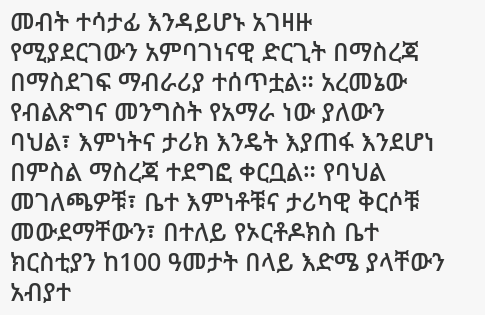መብት ተሳታፊ እንዳይሆኑ አገዛዙ የሚያደርገውን አምባገነናዊ ድርጊት በማስረጃ በማስደገፍ ማብራሪያ ተሰጥቷል። አረመኔው የብልጽግና መንግስት የአማራ ነው ያለውን ባህል፣ እምነትና ታሪክ እንዴት እያጠፋ እንደሆነ በምስል ማስረጃ ተደግፎ ቀርቧል። የባህል መገለጫዎቹ፣ ቤተ እምነቶቹና ታሪካዊ ቅርሶቹ መውደማቸውን፣ በተለይ የኦርቶዶክስ ቤተ ክርስቲያን ከ100 ዓመታት በላይ እድሜ ያላቸውን አብያተ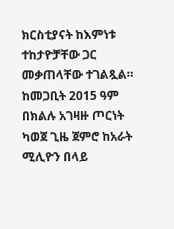ክርስቲያናት ከእምነቱ ተከታዮቻቸው ጋር መቃጠላቸው ተገልጿል። ከመጋቢት 2015 ዓም በክልሉ አገዛዙ ጦርነት ካወጀ ጊዜ ጀምሮ ከአራት ሚሊዮን በላይ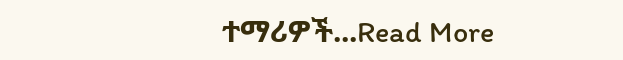ተማሪዎች...Read More